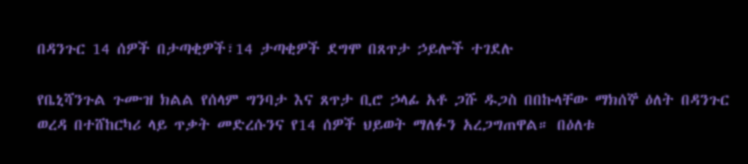በዳንጉር 14 ሰዎች በታጣቂዎች፣14 ታጣቂዎች ደግሞ በጸጥታ ኃይሎች ተገደሉ

የቤኒሻንጉል ጉሙዝ ክልል የሰላም ግንባታ እና ጸጥታ ቢሮ ኃላፊ አቶ ጋሹ ዱጋስ በበኩላቸው ማክሰኞ ዕለት በዳንጉር ወረዳ በተሸከርካሪ ላይ ጥቃት መድረሱንና የ14 ሰዎች ህይወት ማለፉን አረጋግጠዋል። በዕለቱ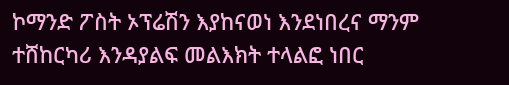ኮማንድ ፖስት ኦፕሬሽን እያከናወነ እንደነበረና ማንም ተሸከርካሪ እንዳያልፍ መልእክት ተላልፎ ነበር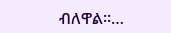ብለዋል፡፡…